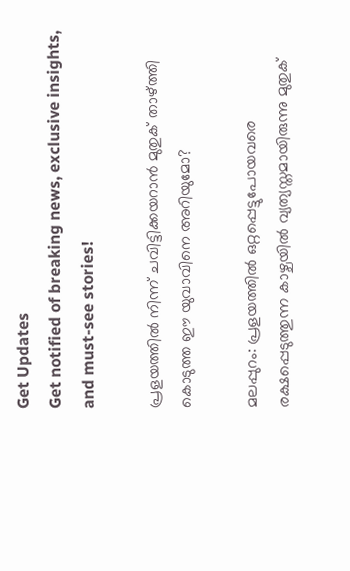Get Updates
Get notified of breaking news, exclusive insights, and must-see stories!

പ്രളയത്തില്‍ നിന്ന് ചവിട്ടിക്കയറാന്‍ മുതുക് താഴ്ത്തി കൊടുത്ത ഈ യുവാവിനെ അറിയുമോ?

മലപ്പുറം: പ്രളയത്തില്‍ ഒറ്റപ്പെട്ടുപോയവരെ രക്ഷപ്പെടുത്തുന്ന കാഴ്ചയില്‍ വ്യത്യസ്തമായിരുന്നു മുതുക്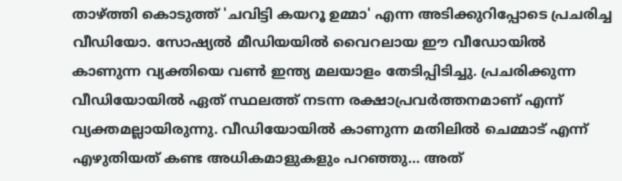താഴ്ത്തി കൊടുത്ത് 'ചവിട്ടി കയറൂ ഉമ്മാ' എന്ന അടിക്കുറിപ്പോടെ പ്രചരിച്ച വീഡിയോ. സോഷ്യല്‍ മീഡിയയില്‍ വൈറലായ ഈ വീഡോയില്‍ കാണുന്ന വ്യക്തിയെ വണ്‍ ഇന്ത്യ മലയാളം തേടിപ്പിടിച്ചു. പ്രചരിക്കുന്ന വീഡിയോയില്‍ ഏത് സ്ഥലത്ത് നടന്ന രക്ഷാപ്രവര്‍ത്തനമാണ് എന്ന് വ്യക്തമല്ലായിരുന്നു. വീഡിയോയില്‍ കാണുന്ന മതിലില്‍ ചെമ്മാട് എന്ന് എഴുതിയത് കണ്ട അധികമാളുകളും പറഞ്ഞു... അത്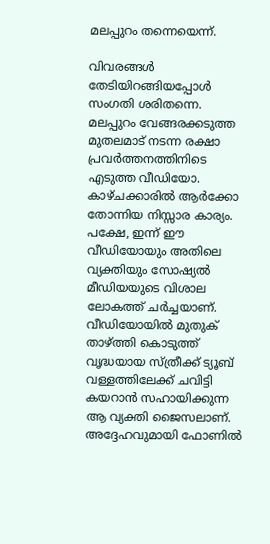മലപ്പുറം തന്നെയെന്ന്.

വിവരങ്ങള്‍ തേടിയിറങ്ങിയപ്പോള്‍ സംഗതി ശരിതന്നെ. മലപ്പുറം വേങ്ങരക്കടുത്ത മുതലമാട് നടന്ന രക്ഷാ പ്രവര്‍ത്തനത്തിനിടെ എടുത്ത വീഡിയോ. കാഴ്ചക്കാരില്‍ ആര്‍ക്കോ തോന്നിയ നിസ്സാര കാര്യം. പക്ഷേ, ഇന്ന് ഈ വീഡിയോയും അതിലെ വ്യക്തിയും സോഷ്യല്‍ മീഡിയയുടെ വിശാല ലോകത്ത് ചര്‍ച്ചയാണ്. വീഡിയോയില്‍ മുതുക് താഴ്ത്തി കൊടുത്ത് വൃദ്ധയായ സ്ത്രീക്ക് ട്യൂബ് വള്ളത്തിലേക്ക് ചവിട്ടി കയറാന്‍ സഹായിക്കുന്ന ആ വ്യക്തി ജൈസലാണ്. അദ്ദേഹവുമായി ഫോണില്‍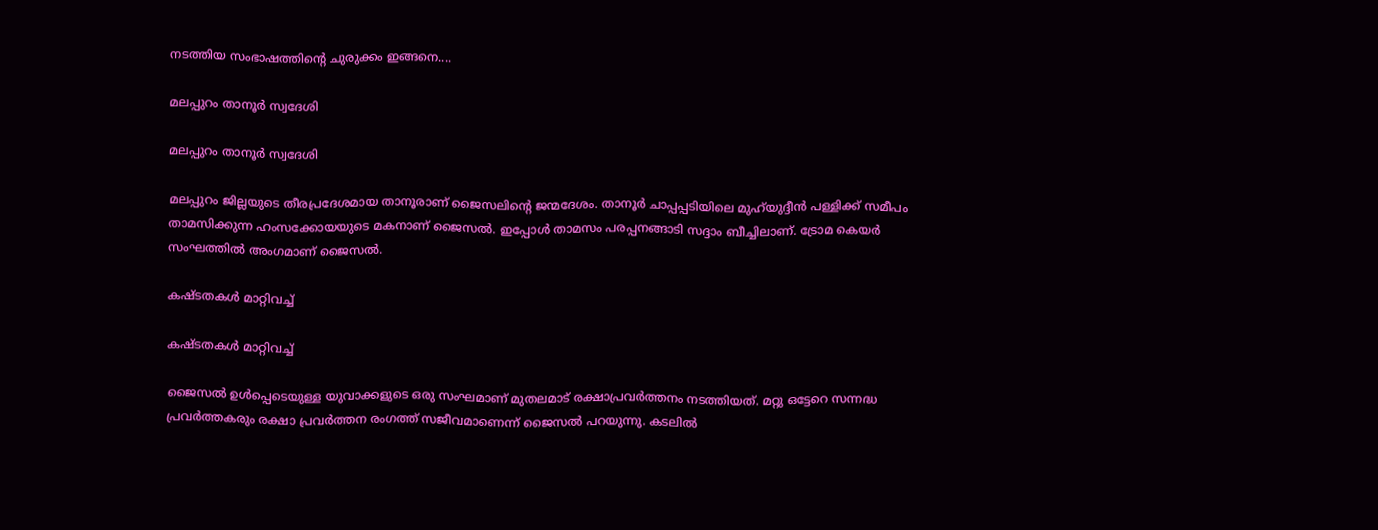നടത്തിയ സംഭാഷത്തിന്റെ ചുരുക്കം ഇങ്ങനെ....

മലപ്പുറം താനൂര്‍ സ്വദേശി

മലപ്പുറം താനൂര്‍ സ്വദേശി

മലപ്പുറം ജില്ലയുടെ തീരപ്രദേശമായ താനൂരാണ് ജൈസലിന്റെ ജന്മദേശം. താനൂര്‍ ചാപ്പപ്പടിയിലെ മുഹ്‌യുദ്ദീന്‍ പള്ളിക്ക് സമീപം താമസിക്കുന്ന ഹംസക്കോയയുടെ മകനാണ് ജൈസല്‍. ഇപ്പോള്‍ താമസം പരപ്പനങ്ങാടി സദ്ദാം ബീച്ചിലാണ്. ട്രോമ കെയര്‍ സംഘത്തില്‍ അംഗമാണ് ജൈസല്‍.

കഷ്ടതകള്‍ മാറ്റിവച്ച്

കഷ്ടതകള്‍ മാറ്റിവച്ച്

ജൈസല്‍ ഉള്‍പ്പെടെയുള്ള യുവാക്കളുടെ ഒരു സംഘമാണ് മുതലമാട് രക്ഷാപ്രവര്‍ത്തനം നടത്തിയത്. മറ്റു ഒട്ടേറെ സന്നദ്ധ പ്രവര്‍ത്തകരും രക്ഷാ പ്രവര്‍ത്തന രംഗത്ത് സജീവമാണെന്ന് ജൈസല്‍ പറയുന്നു. കടലില്‍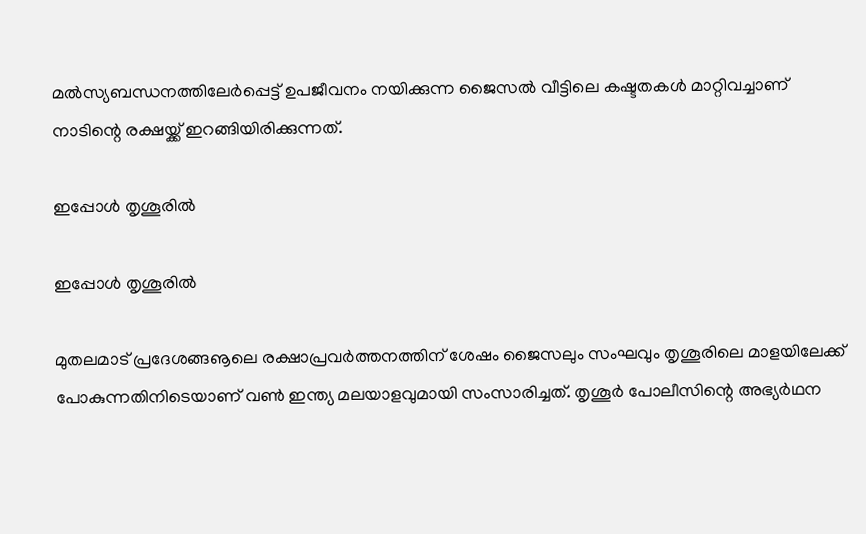മല്‍സ്യബന്ധനത്തിലേര്‍പ്പെട്ട് ഉപജീവനം നയിക്കുന്ന ജൈസല്‍ വീട്ടിലെ കഷ്ടതകള്‍ മാറ്റിവച്ചാണ് നാടിന്റെ രക്ഷയ്ക്ക് ഇറങ്ങിയിരിക്കുന്നത്.

ഇപ്പോള്‍ തൃശൂരില്‍

ഇപ്പോള്‍ തൃശൂരില്‍

മുതലമാട് പ്രദേശങ്ങൡലെ രക്ഷാപ്രവര്‍ത്തനത്തിന് ശേഷം ജൈസലും സംഘവും തൃശൂരിലെ മാളയിലേക്ക് പോകുന്നതിനിടെയാണ് വണ്‍ ഇന്ത്യ മലയാളവുമായി സംസാരിച്ചത്. തൃശൂര്‍ പോലീസിന്റെ അഭ്യര്‍ഥന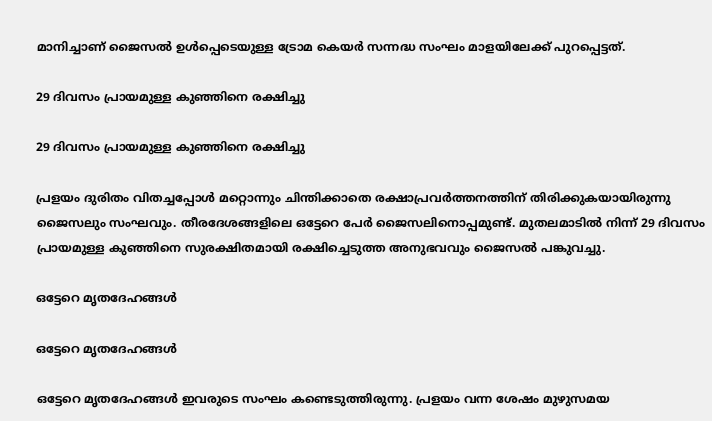മാനിച്ചാണ് ജൈസല്‍ ഉള്‍പ്പെടെയുള്ള ട്രോമ കെയര്‍ സന്നദ്ധ സംഘം മാളയിലേക്ക് പുറപ്പെട്ടത്.

29 ദിവസം പ്രായമുള്ള കുഞ്ഞിനെ രക്ഷിച്ചു

29 ദിവസം പ്രായമുള്ള കുഞ്ഞിനെ രക്ഷിച്ചു

പ്രളയം ദുരിതം വിതച്ചപ്പോള്‍ മറ്റൊന്നും ചിന്തിക്കാതെ രക്ഷാപ്രവര്‍ത്തനത്തിന് തിരിക്കുകയായിരുന്നു ജൈസലും സംഘവും. തീരദേശങ്ങളിലെ ഒട്ടേറെ പേര്‍ ജൈസലിനൊപ്പമുണ്ട്. മുതലമാടില്‍ നിന്ന് 29 ദിവസം പ്രായമുള്ള കുഞ്ഞിനെ സുരക്ഷിതമായി രക്ഷിച്ചെടുത്ത അനുഭവവും ജൈസല്‍ പങ്കുവച്ചു.

ഒട്ടേറെ മൃതദേഹങ്ങള്‍

ഒട്ടേറെ മൃതദേഹങ്ങള്‍

ഒട്ടേറെ മൃതദേഹങ്ങള്‍ ഇവരുടെ സംഘം കണ്ടെടുത്തിരുന്നു. പ്രളയം വന്ന ശേഷം മുഴുസമയ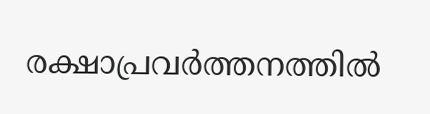രക്ഷാപ്രവര്‍ത്തനത്തില്‍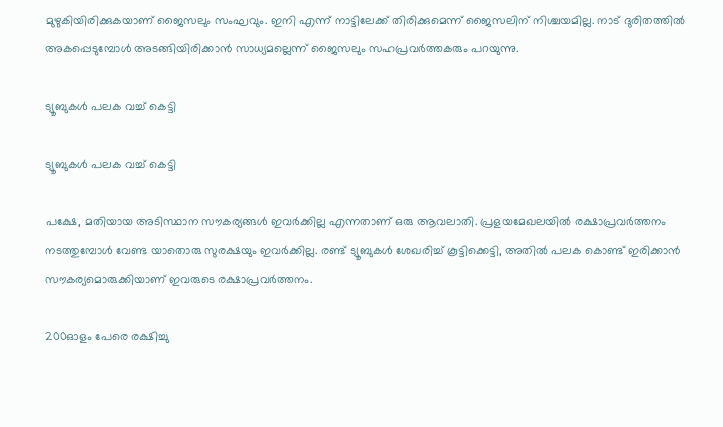മുഴുകിയിരിക്കുകയാണ് ജൈസലും സംഘവും. ഇനി എന്ന് നാട്ടിലേക്ക് തിരിക്കുമെന്ന് ജൈസലിന് നിശ്ചയമില്ല. നാട് ദുരിതത്തില്‍ അകപ്പെടുമ്പോള്‍ അടങ്ങിയിരിക്കാന്‍ സാധ്യമല്ലെന്ന് ജൈസലും സഹപ്രവര്‍ത്തകരും പറയുന്നു.

ട്യൂബുകള്‍ പലക വച്ച് കെട്ടി

ട്യൂബുകള്‍ പലക വച്ച് കെട്ടി

പക്ഷേ, മതിയായ അടിസ്ഥാന സൗകര്യങ്ങള്‍ ഇവര്‍ക്കില്ല എന്നതാണ് ഒരു ആവലാതി. പ്രളയമേഖലയില്‍ രക്ഷാപ്രവര്‍ത്തനം നടത്തുമ്പോള്‍ വേണ്ട യാതൊരു സുരക്ഷയും ഇവര്‍ക്കില്ല. രണ്ട് ട്യൂബുകള്‍ ശേഖരിച്ച് കൂട്ടിക്കെട്ടി, അതില്‍ പലക കൊണ്ട് ഇരിക്കാന്‍ സൗകര്യമൊരുക്കിയാണ് ഇവരുടെ രക്ഷാപ്രവര്‍ത്തനം.

200ഓളം പേരെ രക്ഷിച്ചു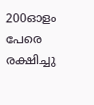200ഓളം പേരെ രക്ഷിച്ചു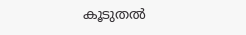കൂടുതല്‍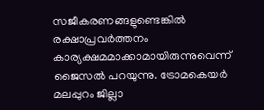സജീകരണങ്ങളുണ്ടെങ്കില്‍ രക്ഷാപ്രവര്‍ത്തനം കാര്യക്ഷമമാക്കാമായിരുന്നുവെന്ന് ജൈസല്‍ പറയുന്നു. ട്രോമകെയര്‍ മലപ്പുറം ജില്ലാ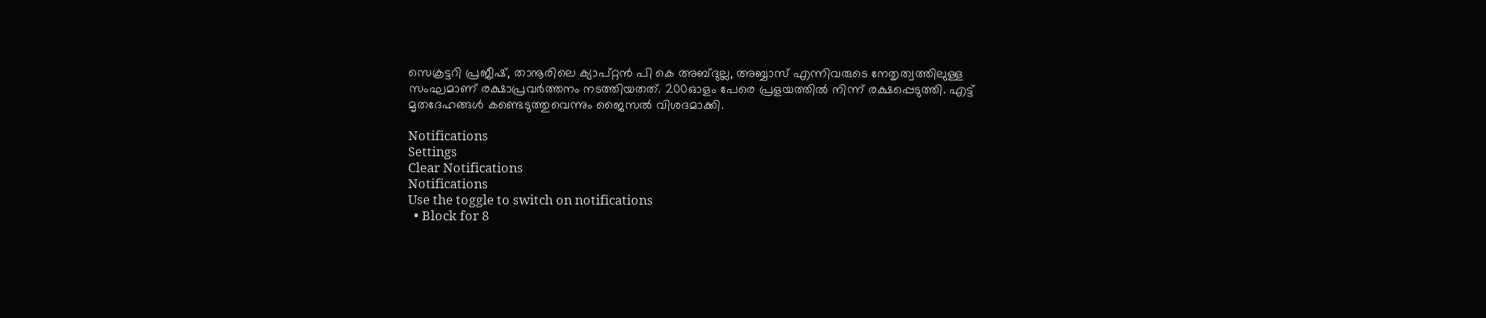സെക്രട്ടറി പ്രജീഷ്, താനൂരിലെ ക്യാപ്റ്റന്‍ പി കെ അബ്ദുല്ല, അബ്ബാസ് എന്നിവരുടെ നേതൃത്വത്തിലുള്ള സംഘമാണ് രക്ഷാപ്രവര്‍ത്തനം നടത്തിയതത്. 200ഓളം പേരെ പ്രളയത്തില്‍ നിന്ന് രക്ഷപ്പെടുത്തി. എട്ട് മൃതദേഹങ്ങള്‍ കണ്ടെടുത്തുവെന്നും ജൈസല്‍ വിശദമാക്കി.

Notifications
Settings
Clear Notifications
Notifications
Use the toggle to switch on notifications
  • Block for 8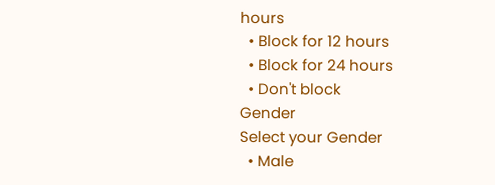hours
  • Block for 12 hours
  • Block for 24 hours
  • Don't block
Gender
Select your Gender
  • Male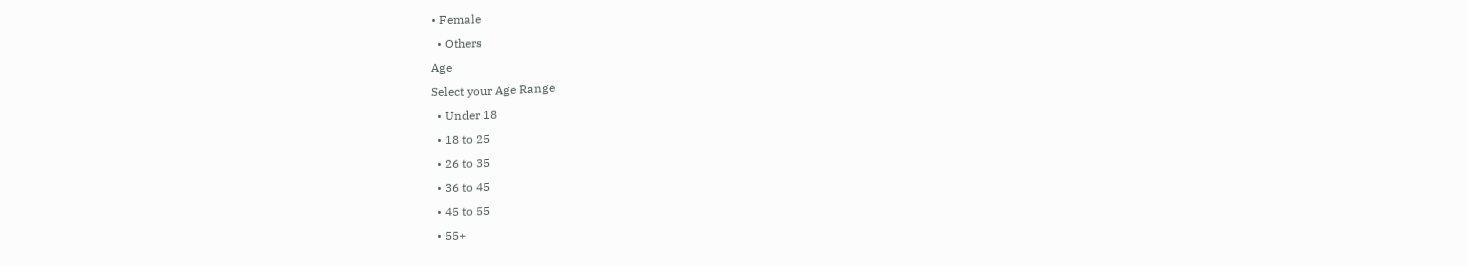• Female
  • Others
Age
Select your Age Range
  • Under 18
  • 18 to 25
  • 26 to 35
  • 36 to 45
  • 45 to 55
  • 55+